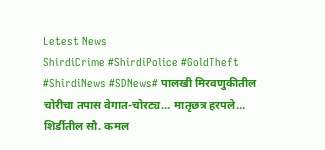Letest News
ShirdiCrime #ShirdiPolice #GoldTheft #ShirdiNews #SDNews# पालखी मिरवणुकीतील चोरीचा तपास वेगात-चोरट्य... मातृछत्र हरपले… शिर्डीतील सौ. कमल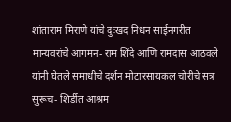शांताराम मिराणे यांचे दुःखद निधन साईनगरीत मान्यवरांचे आगमन- राम शिंदे आणि रामदास आठवले यांनी घेतले समाधीचे दर्शन मोटारसायकल चोरीचे सत्र सुरूच- शिर्डीत आश्रम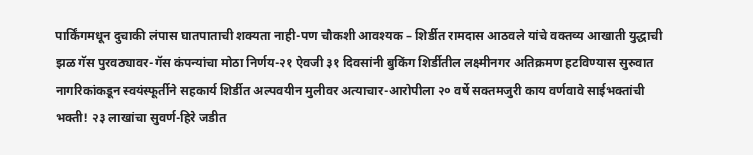पार्किंगमधून दुचाकी लंपास घातपाताची शक्यता नाही-पण चौकशी आवश्यक – शिर्डीत रामदास आठवले यांचे वक्तव्य आखाती युद्धाची झळ गॅस पुरवठ्यावर-गॅस कंपन्यांचा मोठा निर्णय-२१ ऐवजी ३१ दिवसांनी बुकिंग शिर्डीतील लक्ष्मीनगर अतिक्रमण हटविण्यास सुरुवात नागरिकांकडून स्वयंस्फूर्तीने सहकार्य शिर्डीत अल्पवयीन मुलीवर अत्याचार-आरोपीला २० वर्षे सक्तमजुरी काय वर्णवावे साईभक्तांची भक्ती! २३ लाखांचा सुवर्ण-हिरे जडीत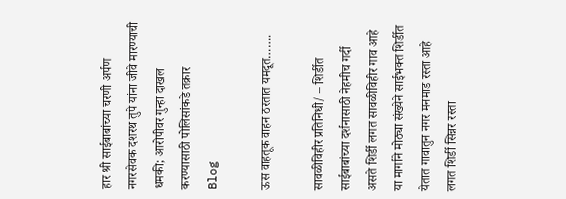हार श्री साईबाबांच्या चरणी अर्पण नगरसेवक दशरथ तुपे यांना जीवे मारण्याची धमकी; आरोपीवर गुन्हा दाखल करण्यासाठी पोलिसांकडे तक्रार
Blog

ऊस वाहतूक वाहन ठरतात यमदूत…….

सावळीविहीर प्रतिनिधी/ – शिर्डीत साईबाबांच्या दर्शनासाठी नेहमीच गर्दी असते शिर्डी लगत सावळीविहीर गाव आहे या मार्गाने मोठ्या संख्येने साईभक्त शिर्डीत येतात गावातुन नगर मनमाड रस्ता आहे लगत शिर्डी सिन्नर रस्ता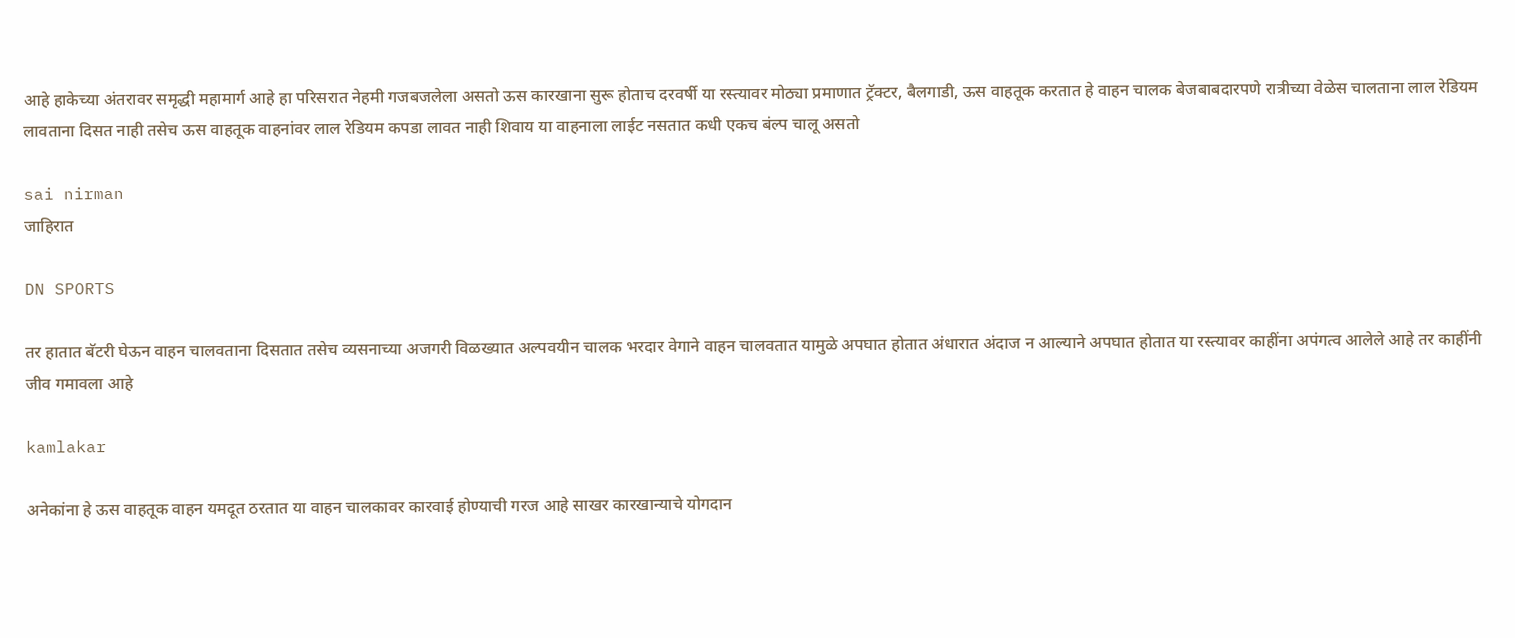आहे हाकेच्या अंतरावर समृद्धी महामार्ग आहे हा परिसरात नेहमी गजबजलेला असतो ऊस कारखाना सुरू होताच दरवर्षी या रस्त्यावर मोठ्या प्रमाणात ट्रॅक्टर, बैलगाडी, ऊस वाहतूक करतात हे वाहन चालक बेजबाबदारपणे रात्रीच्या वेळेस चालताना लाल रेडियम लावताना दिसत नाही तसेच ऊस वाहतूक वाहनांवर लाल रेडियम कपडा लावत नाही शिवाय या वाहनाला लाईट नसतात कधी एकच बंल्प चालू असतो

sai nirman
जाहिरात

DN SPORTS

तर हातात बॅटरी घेऊन वाहन चालवताना दिसतात तसेच व्यसनाच्या अजगरी विळख्यात अल्पवयीन चालक भरदार वेगाने वाहन चालवतात यामुळे अपघात होतात अंधारात अंदाज न आल्याने अपघात होतात या रस्त्यावर काहींना अपंगत्व आलेले आहे तर काहींनी जीव गमावला आहे

kamlakar

अनेकांना हे ऊस वाहतूक वाहन यमदूत ठरतात या वाहन चालकावर कारवाई होण्याची गरज आहे साखर कारखान्याचे योगदान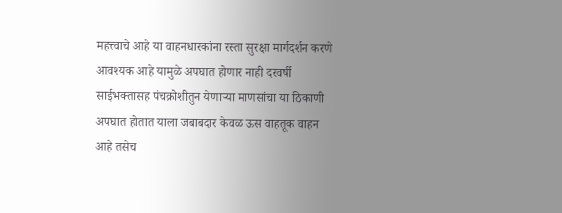महत्त्वाचे आहे या वाहनधारकांना रस्ता सुरक्षा मार्गदर्शन करणे आवश्यक आहे यामुळे अपघात होणार नाही दरवर्षी साईभक्तासह पंचक्रोशीतुन येणाऱ्या माणसांचा या ठिकाणी अपघात होतात याला जबाबदार केवळ ऊस वाहतूक वाहन आहे तसेच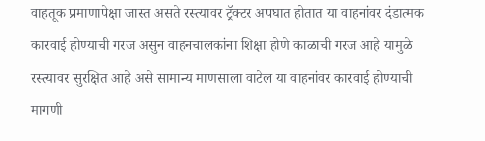वाहतूक प्रमाणापेक्षा जास्त असते रस्त्यावर ट्रॅक्टर अपघात होतात या वाहनांवर दंडात्मक कारवाई होण्याची गरज असुन वाहनचालकांना शिक्षा होणे काळाची गरज आहे यामुळे रस्त्यावर सुरक्षित आहे असे सामान्य माणसाला वाटेल या वाहनांवर कारवाई होण्याची मागणी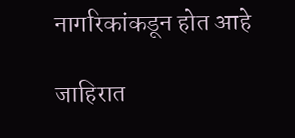नागरिकांकडून होत आहे

जाहिरात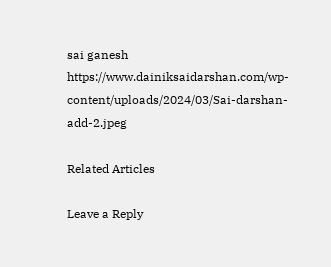sai ganesh https://www.dainiksaidarshan.com/wp-content/uploads/2024/03/Sai-darshan-add-2.jpeg

Related Articles

Leave a Reply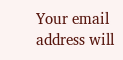Your email address will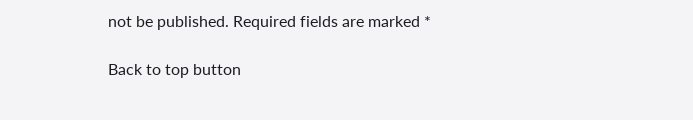not be published. Required fields are marked *

Back to top button